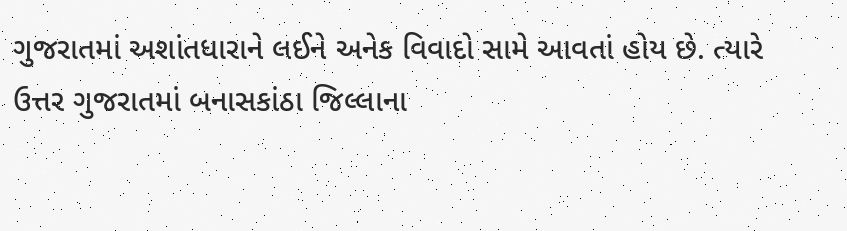ગુજરાતમાં અશાંતધારાને લઈને અનેક વિવાદો સામે આવતાં હોય છે. ત્યારે ઉત્તર ગુજરાતમાં બનાસકાંઠા જિલ્લાના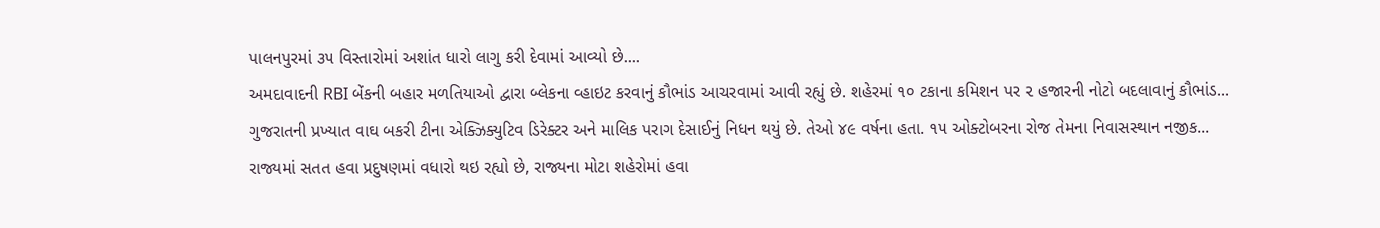પાલનપુરમાં ૩૫ વિસ્તારોમાં અશાંત ધારો લાગુ કરી દેવામાં આવ્યો છે....
અમદાવાદની RBI બેંકની બહાર મળતિયાઓ દ્વારા બ્લેકના વ્હાઇટ કરવાનું કૌભાંડ આચરવામાં આવી રહ્યું છે. શહેરમાં ૧૦ ટકાના કમિશન પર ૨ હજારની નોટો બદલાવાનું કૌભાંડ...
ગુજરાતની પ્રખ્યાત વાઘ બકરી ટીના એક્ઝિક્યુટિવ ડિરેક્ટર અને માલિક પરાગ દેસાઈનું નિધન થયું છે. તેઓ ૪૯ વર્ષના હતા. ૧૫ ઓક્ટોબરના રોજ તેમના નિવાસસ્થાન નજીક...
રાજ્યમાં સતત હવા પ્રદુષણમાં વધારો થઇ રહ્યો છે, રાજ્યના મોટા શહેરોમાં હવા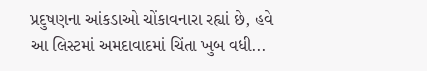પ્રદુષણના આંકડાઓ ચોંકાવનારા રહ્યાં છે, હવે આ લિસ્ટમાં અમદાવાદમાં ચિંતા ખુબ વધી...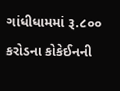ગાંધીધામમાં રૂ.૮૦૦ કરોડના કોકેઈનની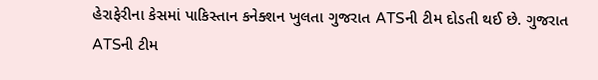હેરાફેરીના કેસમાં પાકિસ્તાન કનેક્શન ખુલતા ગુજરાત ATSની ટીમ દોડતી થઈ છે. ગુજરાત ATSની ટીમ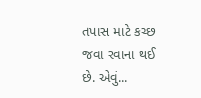તપાસ માટે કચ્છ જવા રવાના થઈ છે. એવું...